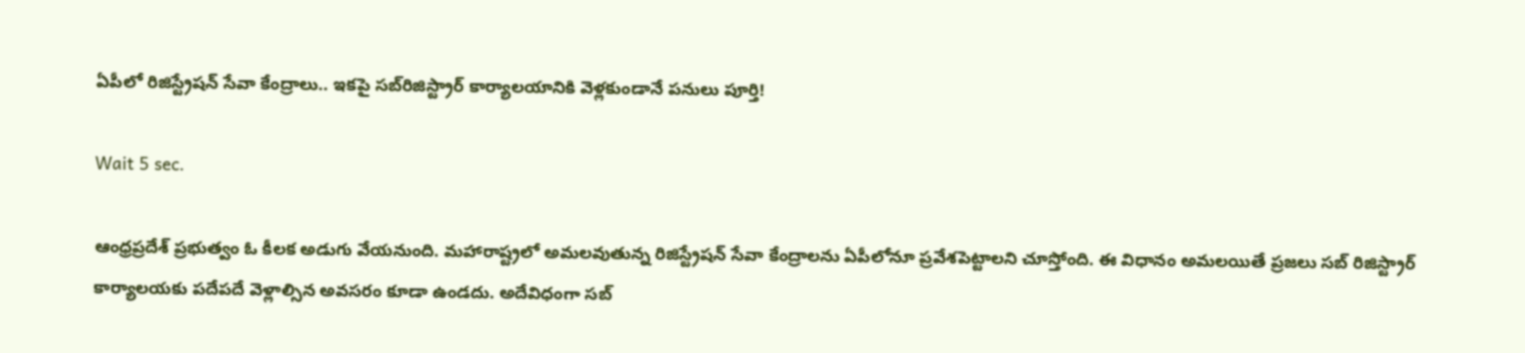ఏపీలో రిజిస్ట్రేషన్ సేవా కేంద్రాలు.. ఇకపై సబ్‌రిజిస్ట్రార్ కార్యాలయానికి వెళ్లకుండానే పనులు పూర్తి!

Wait 5 sec.

ఆంధ్రప్రదేశ్ ప్రభుత్వం ఓ కీలక అడుగు వేయనుంది. మహారాష్ట్రలో అమలవుతున్న రిజిస్ట్రేషన్ సేవా కేంద్రాలను ఏపీలోనూ ప్రవేశపెట్టాలని చూస్తోంది. ఈ విధానం అమలయితే ప్రజలు సబ్ రిజిస్ట్రార్ కార్యాలయకు పదేపదే వెళ్లాల్సిన అవసరం కూడా ఉండదు. అదేవిధంగా సబ్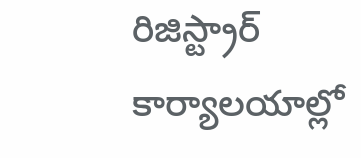రిజిస్ట్రార్ కార్యాలయాల్లో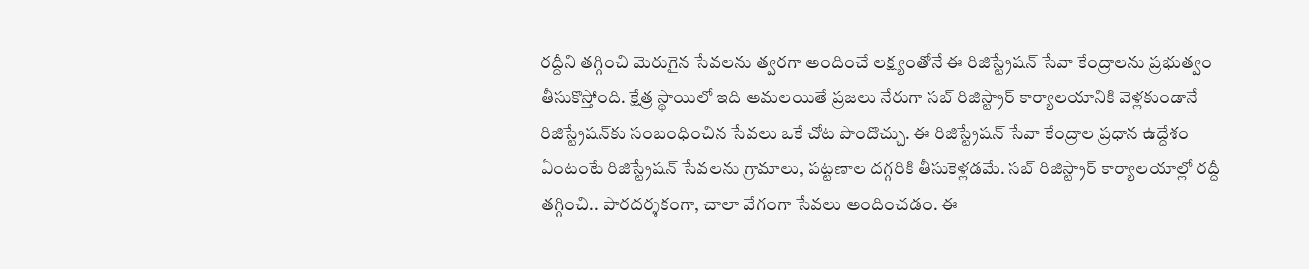రద్దీని తగ్గించి మెరుగైన సేవలను త్వరగా అందించే లక్ష్యంతోనే ఈ రిజిస్ట్రేషన్ సేవా కేంద్రాలను ప్రభుత్వం తీసుకొస్తోంది. క్షేత్ర స్థాయిలో ఇది అమలయితే ప్రజలు నేరుగా సబ్ రిజిస్ట్రార్ కార్యాలయానికి వెళ్లకుండానే రిజిస్ట్రేషన్‌కు సంబంధించిన సేవలు ఒకే చోట పొందొచ్చు. ఈ రిజిస్ట్రేషన్ సేవా కేంద్రాల ప్రధాన ఉద్దేశం ఏంటంటే రిజిస్ట్రేషన్ సేవలను గ్రామాలు, పట్టణాల దగ్గరికి తీసుకెళ్లడమే. సబ్ రిజిస్ట్రార్ కార్యాలయాల్లో రద్దీ తగ్గించి.. పారదర్శకంగా, చాలా వేగంగా సేవలు అందించడం. ఈ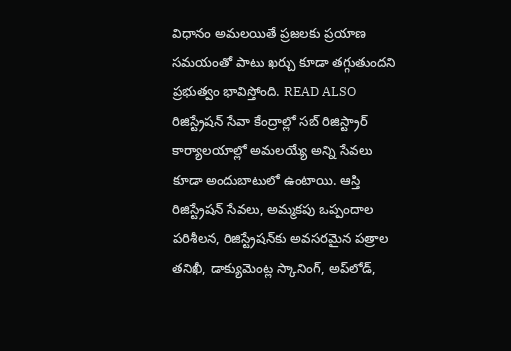విధానం అమలయితే ప్రజలకు ప్రయాణ సమయంతో పాటు ఖర్చు కూడా తగ్గుతుందని ప్రభుత్వం భావిస్తోంది. READ ALSO రిజిస్ట్రేషన్ సేవా కేంద్రాల్లో సబ్ రిజిస్ట్రార్ కార్యాలయాల్లో అమలయ్యే అన్ని సేవలు కూడా అందుబాటులో ఉంటాయి. ఆస్తి రిజిస్ట్రేషన్ సేవలు, అమ్మకపు ఒప్పందాల పరిశీలన, రిజిస్ట్రేషన్‌కు అవసరమైన పత్రాల తనిఖీ, డాక్యుమెంట్ల స్కానింగ్, అప్‌లోడ్,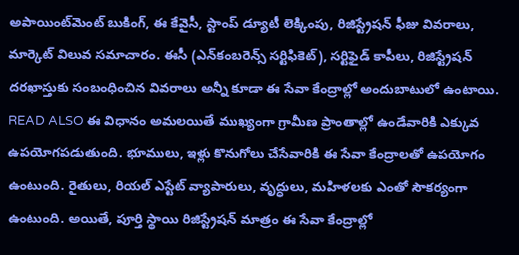అపాయింట్‌మెంట్ బుకింగ్, ఈ కేవైసీ, స్టాంప్ డ్యూటీ లెక్కింపు, రిజిస్ట్రేషన్ ఫీజు వివరాలు, మార్కెట్ విలువ సమాచారం. ఈసీ (ఎన్‌కంబరెన్స్ సర్టిఫికెట్), సర్టిఫైడ్ కాపీలు, రిజిస్ట్రేషన్ దరఖాస్తుకు సంబంధించిన వివరాలు అన్నీ కూడా ఈ సేవా కేంద్రాల్లో అందుబాటులో ఉంటాయి. READ ALSO ఈ విధానం అమలయితే ముఖ్యంగా గ్రామీణ ప్రాంతాల్లో ఉండేవారికి ఎక్కువ ఉపయోగపడుతుంది. భూములు, ఇళ్లు కొనుగోలు చేసేవారికి ఈ సేవా కేంద్రాలతో ఉపయోగం ఉంటుంది. రైతులు, రియల్ ఎస్టేట్ వ్యాపారులు, వృద్ధులు, మహిళలకు ఎంతో సౌకర్యంగా ఉంటుంది. అయితే, పూర్తి స్థాయి రిజిస్ట్రేషన్ మాత్రం ఈ సేవా కేంద్రాల్లో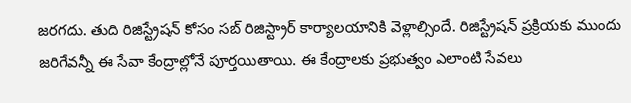జరగదు. తుది రిజిస్ట్రేషన్‌ కోసం సబ్ రిజిస్ట్రార్ కార్యాలయానికి వెళ్లాల్సిందే. రిజిస్ట్రేషన్ ప్రక్రియకు ముందు జరిగేవన్నీ ఈ సేవా కేంద్రాల్లోనే పూర్తయితాయి. ఈ కేంద్రాలకు ప్రభుత్వం ఎలాంటి సేవలు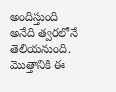అందిస్తుంది అనేది త్వరలోనే తెలియనుంది. మొత్తానికి ఈ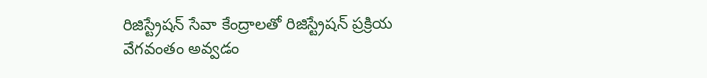రిజిస్ట్రేషన్ సేవా కేంద్రాలతో రిజిస్ట్రేషన్ ప్రక్రియ వేగవంతం అవ్వడం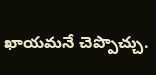ఖాయమనే చెప్పొచ్చు.